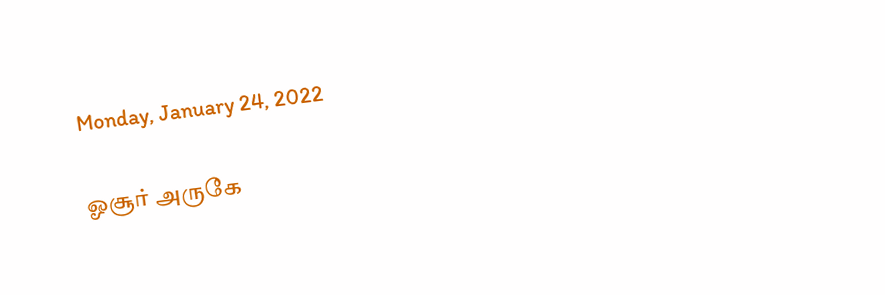Monday, January 24, 2022

ஓசூர் அருகே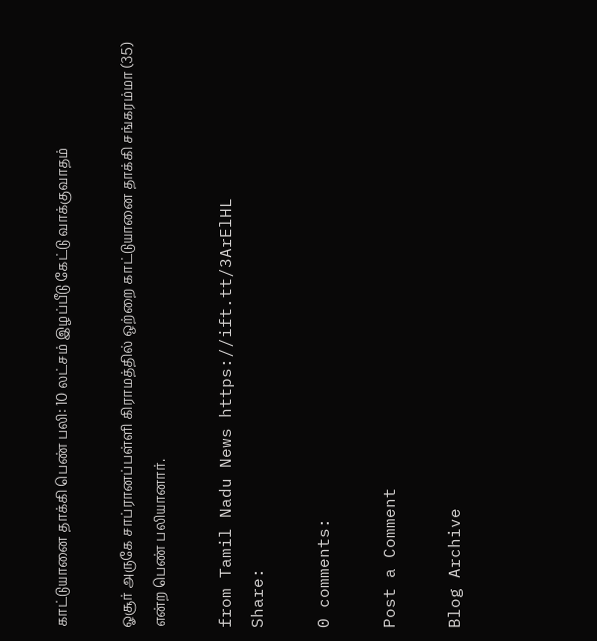காட்டுயானை தாக்கி பெண் பலி: 10 லட்சம் இழப்பீடு கேட்டு வாக்குவாதம்

ஓசூர் அருகே சாப்ரானப்பள்ளி கிராமத்தில் ஒற்றை காட்டுயானை தாக்கி சங்கரம்மா (35) என்ற பெண் பலியானார்.

from Tamil Nadu News https://ift.tt/3ArElHL
Share:

0 comments:

Post a Comment

Blog Archive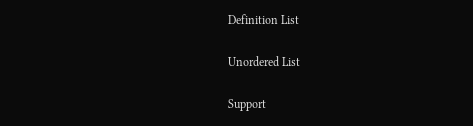Definition List

Unordered List

Support